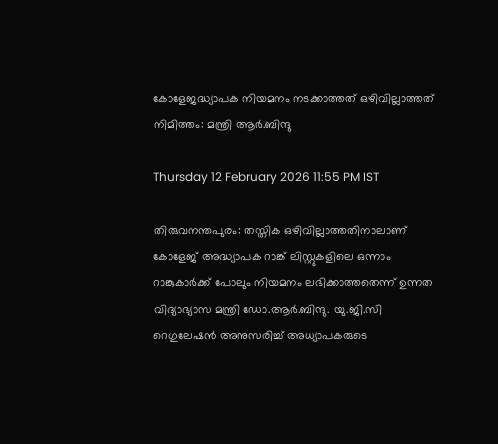കോളേജദ്ധ്യാപക നിയമനം നടക്കാത്തത് ഒഴിവില്ലാത്തത് നിമിത്തം: മന്ത്രി ആർ.ബിന്ദു

Thursday 12 February 2026 11:55 PM IST

തിരുവനന്തപുരം: തസ്തിക ഒഴിവില്ലാത്തതിനാലാണ് കോളേജ് അദ്ധ്യാപക റാങ്ക് ലിസ്റ്റുകളിലെ ഒന്നാം റാങ്കുകാർക്ക് പോലും നിയമനം ലഭിക്കാത്തതെന്ന് ഉന്നത വിദ്യാഭ്യാസ മന്ത്രി ഡോ.ആർ.ബിന്ദു. യു.ജി.സി റെഗുലേഷൻ അനുസരിച്ച് അധ്യാപകരുടെ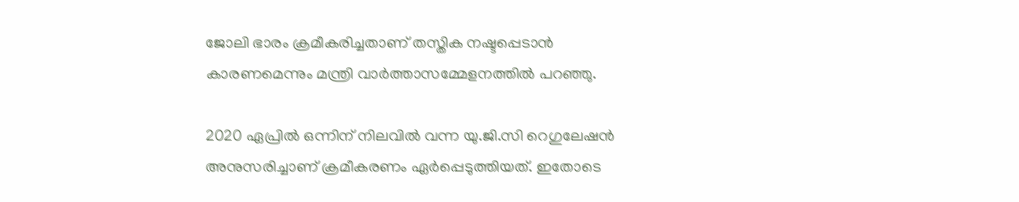ജോലി ഭാരം ക്രമീകരിച്ചതാണ് തസ്തിക നഷ്ടപ്പെടാൻ കാരണമെന്നും മന്ത്രി വാർത്താസമ്മേളനത്തിൽ പറഞ്ഞു.

2020 ഏപ്രിൽ ഒന്നിന് നിലവിൽ വന്ന യു.ജി.സി റെഗുലേഷൻ അനുസരിച്ചാണ് ക്രമീകരണം ഏർപ്പെടുത്തിയത്. ഇതോടെ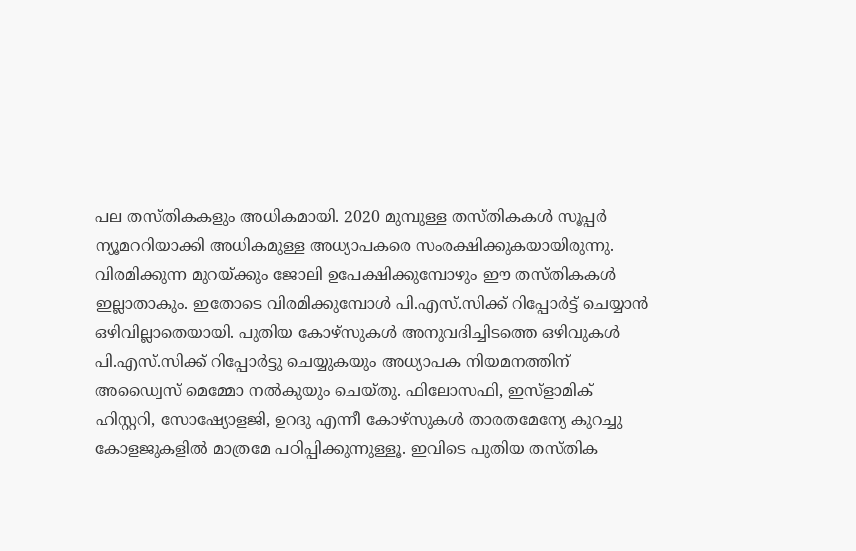പല തസ്തികകളും അധികമായി. 2020 മുമ്പുള്ള തസ്തികകൾ സൂപ്പർ ന്യൂമററിയാക്കി അധികമുള്ള അധ്യാപകരെ സംരക്ഷിക്കുകയായിരുന്നു. വിരമിക്കുന്ന മുറയ്ക്കും ജോലി ഉപേക്ഷിക്കുമ്പോഴും ഈ തസ്തികകൾ ഇല്ലാതാകും. ഇതോടെ വിരമിക്കുമ്പോൾ പി.എസ്.സിക്ക് റിപ്പോർട്ട് ചെയ്യാൻ ഒഴിവില്ലാതെയായി. പുതിയ കോഴ്സുകൾ അനുവദിച്ചിടത്തെ ഒഴിവുകൾ പി.എസ്.സിക്ക് റിപ്പോർട്ടു ചെയ്യുകയും അധ്യാപക നിയമനത്തിന് അഡ്വൈസ് മെമ്മോ നൽകുയും ചെയ്തു. ഫിലോസഫി, ഇസ്ളാമിക് ഹിസ്റ്ററി, സോഷ്യോളജി, ഉറദു എന്നീ കോഴ്സുകൾ താരതമേന്യേ കുറച്ചു കോളജുകളിൽ മാത്രമേ പഠിപ്പിക്കുന്നുള്ളൂ. ഇവിടെ പുതിയ തസ്തിക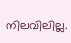നിലവിലില്ല.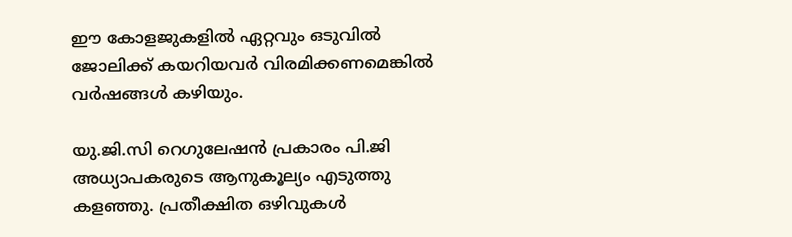ഈ കോളജുകളിൽ ഏറ്റവും ഒടുവിൽ ജോലിക്ക് കയറിയവർ വിരമിക്കണമെങ്കിൽ വർഷങ്ങൾ കഴിയും.

യു.ജി.സി റെഗുലേഷൻ പ്രകാരം പി.ജി അധ്യാപകരുടെ ആനുകൂല്യം എടുത്തു കളഞ്ഞു. പ്രതീക്ഷിത ഒഴിവുകൾ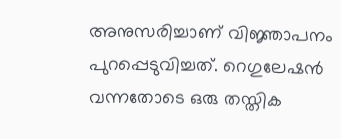അനുസരിച്ചാണ് വിജ്ഞാപനം പുറപ്പെടുവിച്ചത്. റെഗുലേഷൻ വന്നതോടെ ഒരു തസ്തിക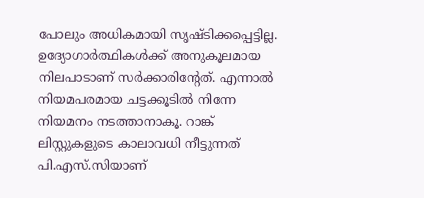പോലും അധികമായി സൃഷ്ടിക്കപ്പെട്ടില്ല. ഉദ്യോഗാർത്ഥികൾക്ക് അനുകൂലമായ നിലപാടാണ് സർക്കാരിൻ്റേത്. എന്നാൽ നിയമപരമായ ചട്ടക്കൂടിൽ നിന്നേ നിയമനം നടത്താനാകൂ. റാങ്ക് ലിസ്റ്റുകളുടെ കാലാവധി നീട്ടുന്നത് പി.എസ്.സിയാണ്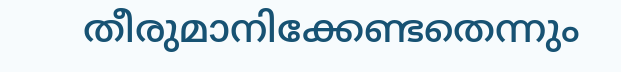തീരുമാനിക്കേണ്ടതെന്നും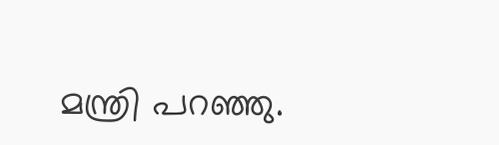മന്ത്രി പറഞ്ഞു.